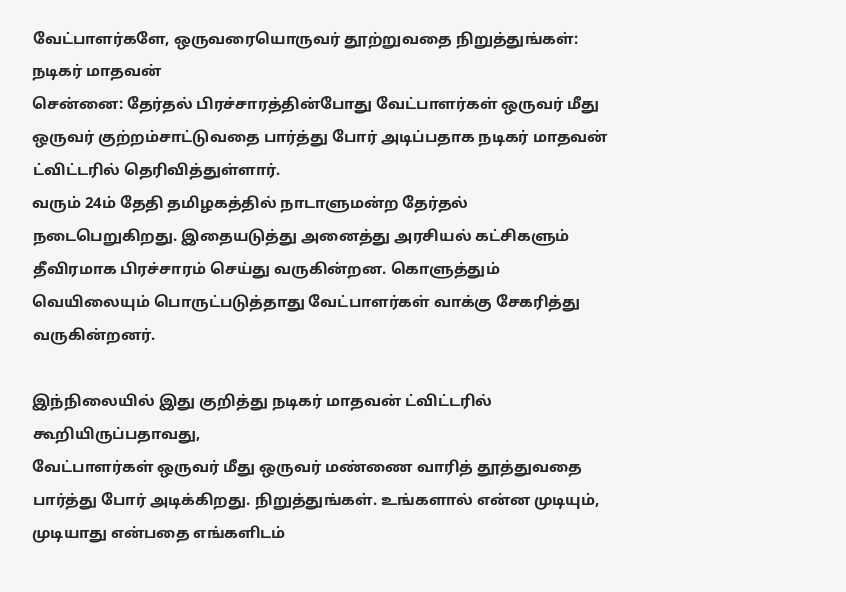வேட்பாளர்களே, ஒருவரையொருவர் தூற்றுவதை நிறுத்துங்கள்: நடிகர் மாதவன்
சென்னை: தேர்தல் பிரச்சாரத்தின்போது வேட்பாளர்கள் ஒருவர் மீது ஒருவர் குற்றம்சாட்டுவதை பார்த்து போர் அடிப்பதாக நடிகர் மாதவன் ட்விட்டரில் தெரிவித்துள்ளார்.
வரும் 24ம் தேதி தமிழகத்தில் நாடாளுமன்ற தேர்தல் நடைபெறுகிறது. இதையடுத்து அனைத்து அரசியல் கட்சிகளும் தீவிரமாக பிரச்சாரம் செய்து வருகின்றன. கொளுத்தும் வெயிலையும் பொருட்படுத்தாது வேட்பாளர்கள் வாக்கு சேகரித்து வருகின்றனர்.

இந்நிலையில் இது குறித்து நடிகர் மாதவன் ட்விட்டரில் கூறியிருப்பதாவது,
வேட்பாளர்கள் ஒருவர் மீது ஒருவர் மண்ணை வாரித் தூத்துவதை பார்த்து போர் அடிக்கிறது. நிறுத்துங்கள். உங்களால் என்ன முடியும், முடியாது என்பதை எங்களிடம்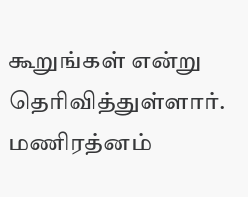கூறுங்கள் என்று தெரிவித்துள்ளார்.
மணிரத்னம்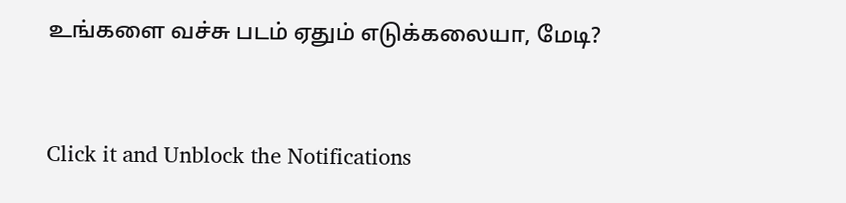உங்களை வச்சு படம் ஏதும் எடுக்கலையா, மேடி?


Click it and Unblock the Notifications